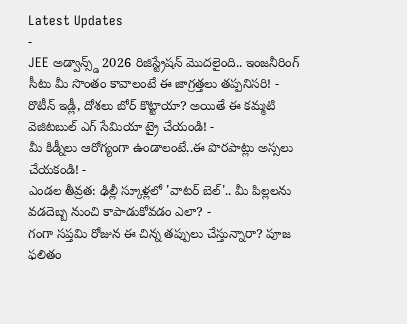Latest Updates
-
JEE అడ్వాన్స్డ్ 2026 రిజిస్ట్రేషన్ మొదలైంది.. ఇంజనీరింగ్ సీటు మీ సొంతం కావాలంటే ఈ జాగ్రత్తలు తప్పనిసరి! -
రొటీన్ ఇడ్లీ, దోశలు బోర్ కొట్టాయా? అయితే ఈ కమ్మటి వెజిటబుల్ ఎగ్ సేమియా ట్రై చేయండి! -
మీ కిడ్నీలు ఆరోగ్యంగా ఉండాలంటే..ఈ పొరపాట్లు అస్సలు చేయకండి! -
ఎండల తీవ్రత: ఢిల్లీ స్కూళ్లలో 'వాటర్ బెల్'.. మీ పిల్లలను వడదెబ్బ నుంచి కాపాడుకోవడం ఎలా? -
గంగా సప్తమి రోజున ఈ చిన్న తప్పులు చేస్తున్నారా? పూజ ఫలితం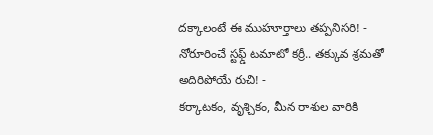దక్కాలంటే ఈ ముహూర్తాలు తప్పనిసరి! -
నోరూరించే స్టఫ్డ్ టమాటో కర్రీ.. తక్కువ శ్రమతో అదిరిపోయే రుచి! -
కర్కాటకం, వృశ్చికం, మీన రాశుల వారికి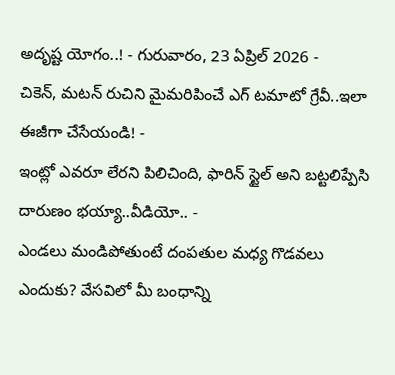అదృష్ట యోగం..! - గురువారం, 23 ఏప్రిల్ 2026 -
చికెన్, మటన్ రుచిని మైమరిపించే ఎగ్ టమాటో గ్రేవీ..ఇలా ఈజీగా చేసేయండి! -
ఇంట్లో ఎవరూ లేరని పిలిచింది, ఫారిన్ స్టైల్ అని బట్టలిప్పేసి దారుణం భయ్యా..వీడియో.. -
ఎండలు మండిపోతుంటే దంపతుల మధ్య గొడవలు ఎందుకు? వేసవిలో మీ బంధాన్ని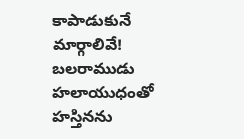కాపాడుకునే మార్గాలివే!
బలరాముడు హలాయుధంతో హస్తినను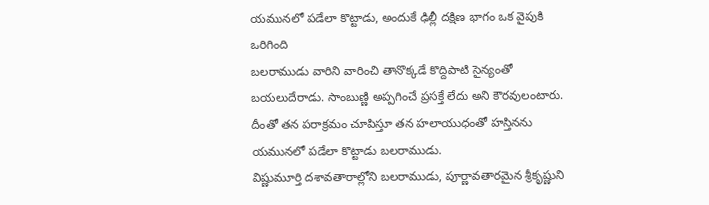యమునలో పడేలా కొట్టాడు, అందుకే ఢిల్లీ దక్షిణ భాగం ఒక వైపుకి ఒరిగింది
బలరాముడు వారిని వారించి తానొక్కడే కొద్దిపాటి సైన్యంతో బయలుదేరాడు. సాంబుణ్ణి అప్పగించే ప్రసక్తే లేదు అని కౌరవులంటారు. దీంతో తన పరాక్రమం చూపిస్తూ తన హలాయుధంతో హస్తినను యమునలో పడేలా కొట్టాడు బలరాముడు.
విష్ణుమూర్తి దశావతారాల్లోని బలరాముడు, పూర్ణావతారమైన శ్రీకృష్ణుని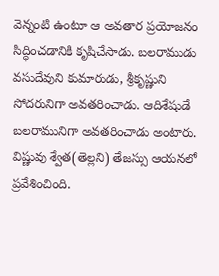వెన్నంటి ఉంటూ ఆ అవతార ప్రయోజనం సిద్ధించడానికి కృషిచేసాడు. బలరాముడు వసుదేవుని కుమారుడు, శ్రీకృష్ణుని సోదరునిగా అవతరించాడు. ఆదిశేషుడే బలరామునిగా అవతరించాడు అంటారు. విష్ణువు శ్వేత(తెల్లని) తేజస్సు ఆయనలో ప్రవేశించింది.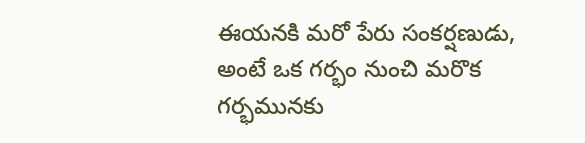ఈయనకి మరో పేరు సంకర్షణుడు, అంటే ఒక గర్భం నుంచి మరొక గర్భమునకు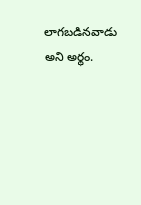లాగబడినవాడు అని అర్థం.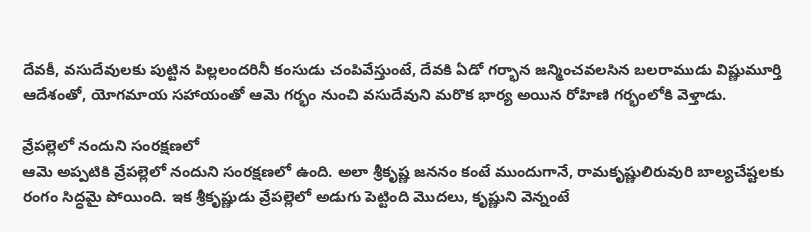దేవకీ, వసుదేవులకు పుట్టిన పిల్లలందరినీ కంసుడు చంపివేస్తుంటే, దేవకి ఏడో గర్భాన జన్మించవలసిన బలరాముడు విష్ణుమూర్తి ఆదేశంతో, యోగమాయ సహాయంతో ఆమె గర్భం నుంచి వసుదేవుని మరొక భార్య అయిన రోహిణి గర్భంలోకి వెళ్తాడు.

వ్రేపల్లెలో నందుని సంరక్షణలో
ఆమె అప్పటికి వ్రేపల్లెలో నందుని సంరక్షణలో ఉంది. అలా శ్రీకృష్ణ జననం కంటే ముందుగానే, రామకృష్ణులిరువురి బాల్యచేష్టలకు రంగం సిద్ధమై పోయింది. ఇక శ్రీకృష్ణుడు వ్రేపల్లెలో అడుగు పెట్టింది మొదలు, కృష్ణుని వెన్నంటే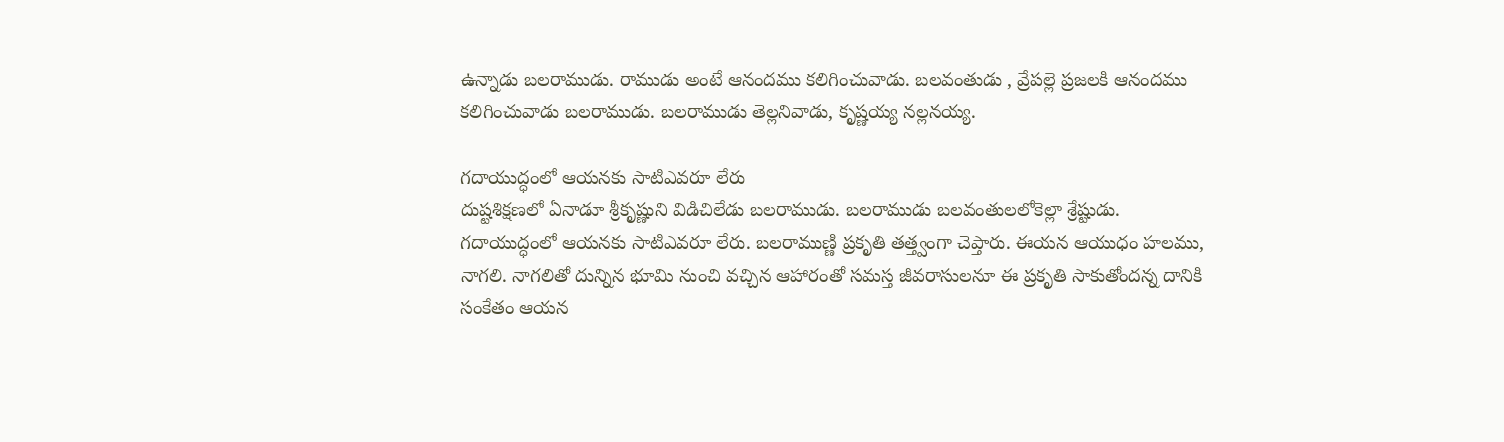ఉన్నాడు బలరాముడు. రాముడు అంటే ఆనందము కలిగించువాడు. బలవంతుడు , వ్రేపల్లె ప్రజలకి ఆనందము కలిగించువాడు బలరాముడు. బలరాముడు తెల్లనివాడు, కృష్ణయ్య నల్లనయ్య.

గదాయుద్ధంలో ఆయనకు సాటిఎవరూ లేరు
దుష్టశిక్షణలో ఏనాడూ శ్రీకృష్ణుని విడిచిలేడు బలరాముడు. బలరాముడు బలవంతులలోకెల్లా శ్రేష్టుడు. గదాయుద్ధంలో ఆయనకు సాటిఎవరూ లేరు. బలరాముణ్ణి ప్రకృతి తత్త్వంగా చెప్తారు. ఈయన ఆయుధం హలము, నాగలి. నాగలితో దున్నిన భూమి నుంచి వచ్చిన ఆహారంతో సమస్త జీవరాసులనూ ఈ ప్రకృతి సాకుతోందన్న దానికి సంకేతం ఆయన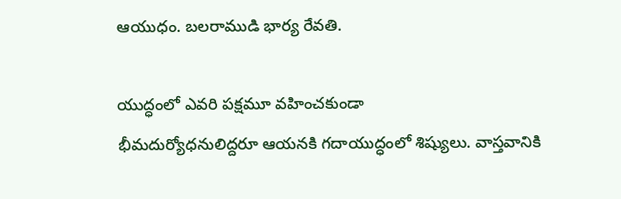ఆయుధం. బలరాముడి భార్య రేవతి.

యుద్ధంలో ఎవరి పక్షమూ వహించకుండా
భీమదుర్యోధనులిద్దరూ ఆయనకి గదాయుద్ధంలో శిష్యులు. వాస్తవానికి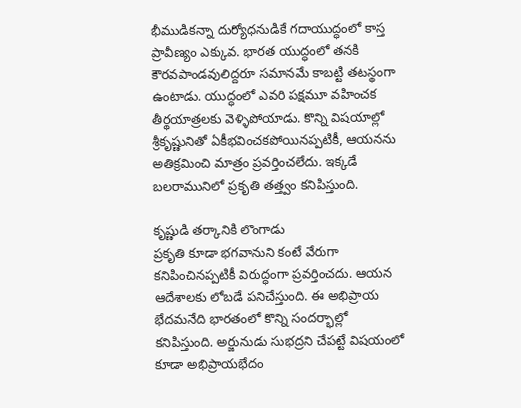భీముడికన్నా దుర్యోధనుడికే గదాయుద్ధంలో కాస్త ప్రావీణ్యం ఎక్కువ. భారత యుద్ధంలో తనకి కౌరవపాండవులిద్దరూ సమానమే కాబట్టి తటస్థంగా ఉంటాడు. యుద్ధంలో ఎవరి పక్షమూ వహించక తీర్థయాత్రలకు వెళ్ళిపోయాడు. కొన్ని విషయాల్లో శ్రీకృష్ణునితో ఏకీభవించకపోయినప్పటికీ, ఆయనను అతిక్రమించి మాత్రం ప్రవర్తించలేదు. ఇక్కడే బలరామునిలో ప్రకృతి తత్త్వం కనిపిస్తుంది.

కృష్ణుడి తర్కానికి లొంగాడు
ప్రకృతి కూడా భగవానుని కంటే వేరుగా కనిపించినప్పటికీ విరుద్ధంగా ప్రవర్తించదు. ఆయన ఆదేశాలకు లోబడే పనిచేస్తుంది. ఈ అభిప్రాయ భేదమనేది భారతంలో కొన్ని సందర్భాల్లో కనిపిస్తుంది. అర్జునుడు సుభద్రని చేపట్టే విషయంలో కూడా అభిప్రాయభేదం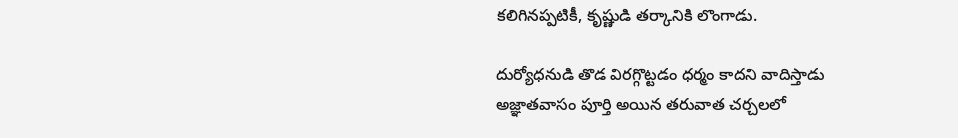కలిగినప్పటికీ, కృష్ణుడి తర్కానికి లొంగాడు.

దుర్యోధనుడి తొడ విరగ్గొట్టడం ధర్మం కాదని వాదిస్తాడు
అజ్ఞాతవాసం పూర్తి అయిన తరువాత చర్చలలో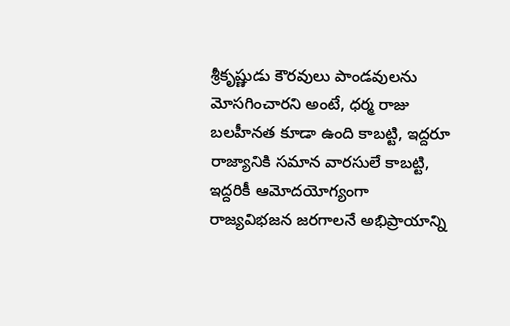శ్రీకృష్ణుడు కౌరవులు పాండవులను మోసగించారని అంటే, ధర్మ రాజు బలహీనత కూడా ఉంది కాబట్టి, ఇద్దరూ రాజ్యానికి సమాన వారసులే కాబట్టి, ఇద్దరికీ ఆమోదయోగ్యంగా రాజ్యవిభజన జరగాలనే అభిప్రాయాన్ని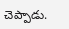చెప్పాడు.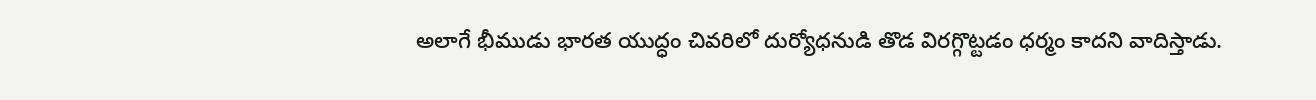అలాగే భీముడు భారత యుద్ధం చివరిలో దుర్యోధనుడి తొడ విరగ్గొట్టడం ధర్మం కాదని వాదిస్తాడు.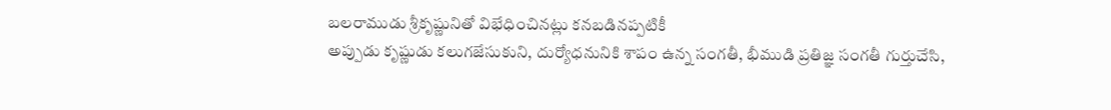బలరాముడు శ్రీకృష్ణునితో విభేధించినట్లు కనబడినప్పటికీ
అప్పుడు కృష్ణుడు కలుగజేసుకుని, దుర్యోధనునికి శాపం ఉన్న సంగతీ, భీముడి ప్రతిజ్ఞ సంగతీ గుర్తుచేసి,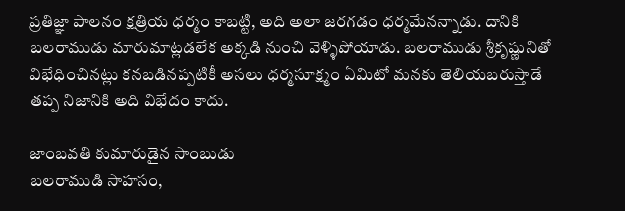ప్రతిజ్ఞా పాలనం క్షత్రియ ధర్మం కాబట్టి, అది అలా జరగడం ధర్మమేనన్నాడు. దానికి బలరాముడు మారుమాట్లడలేక అక్కడి నుంచి వెళ్ళిపోయాడు. బలరాముడు శ్రీకృష్ణునితో విభేధించినట్లు కనబడినప్పటికీ అసలు ధర్మసూక్ష్మం ఏమిటో మనకు తెలియబరుస్తాడే తప్ప నిజానికి అది విభేదం కాదు.

జాంబవతి కుమారుడైన సాంబుడు
బలరాముడి సాహసం,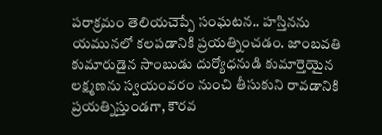పరాక్రమం తెలియచెప్పే సంఘటన.. హస్తినను యమునలో కలపడానికి ప్రయత్నించడం. జాంబవతి కుమారుడైన సాంబుడు దుర్యోధనుడి కుమార్తెయైన లక్ష్మణను స్వయంవరం నుంచి తీసుకుని రావడానికి ప్రయత్నిస్తుండగా, కౌరవ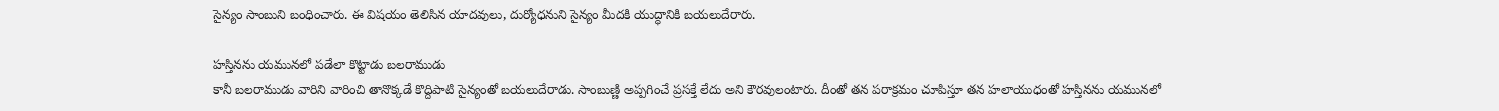సైన్యం సాంబుని బంధించారు. ఈ విషయం తెలిసిన యాదవులు, దుర్యోధనుని సైన్యం మీదకి యుద్ధానికి బయలుదేరారు.

హస్తినను యమునలో పడేలా కొట్టాడు బలరాముడు
కానీ బలరాముడు వారిని వారించి తానొక్కడే కొద్దిపాటి సైన్యంతో బయలుదేరాడు. సాంబుణ్ణి అప్పగించే ప్రసక్తే లేదు అని కౌరవులంటారు. దీంతో తన పరాక్రమం చూపిస్తూ తన హలాయుధంతో హస్తినను యమునలో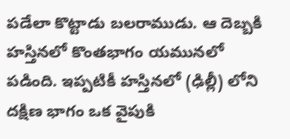పడేలా కొట్టాడు బలరాముడు. ఆ దెబ్బకి హస్తినలో కొంతభాగం యమునలో పడింది. ఇప్పటికీ హస్తినలో (ఢిల్లీ) లోని దక్షిణ భాగం ఒక వైపుకి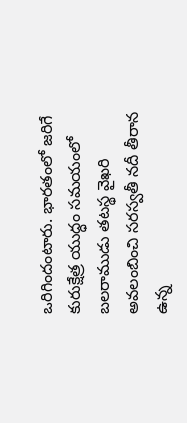ఒరిగిందంటారు. భారతంలో జరిగే కురుక్షేత్ర యుద్ధం సమయంలో బలరాముడు తటస్థ వైఖరి అవలంబించి సరస్వతీ నదీ తీరాన ఉన్న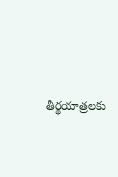తీర్థయాత్రలకు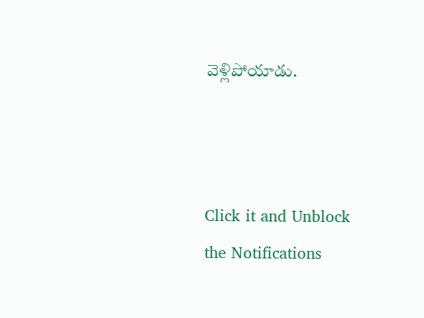వెళ్లిపోయాడు.



Click it and Unblock the Notifications